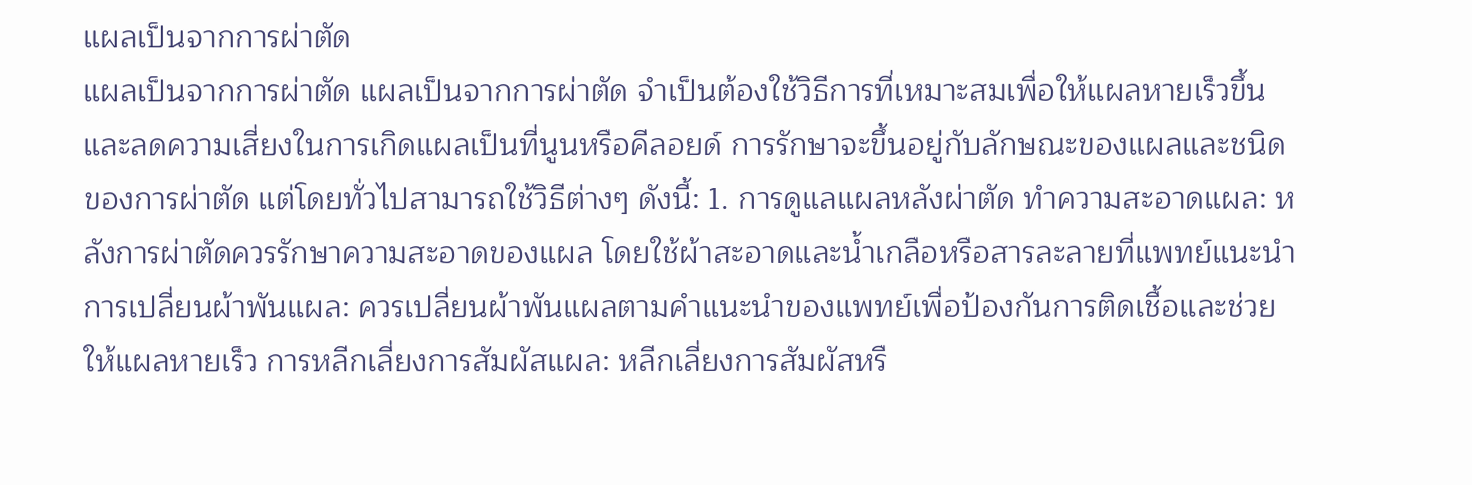แผลเป็นจากการผ่าตัด
แผลเป็นจากการผ่าตัด แผลเป็นจากการผ่าตัด จำเป็นต้องใช้วิธีการที่เหมาะสมเพื่อให้แผลหายเร็วขึ้นและลดความเสี่ยงในการเกิดแผลเป็นที่นูนหรือคีลอยด์ การรักษาจะขึ้นอยู่กับลักษณะของแผลและชนิดของการผ่าตัด แต่โดยทั่วไปสามารถใช้วิธีต่างๆ ดังนี้: 1. การดูแลแผลหลังผ่าตัด ทำความสะอาดแผล: หลังการผ่าตัดควรรักษาความสะอาดของแผล โดยใช้ผ้าสะอาดและน้ำเกลือหรือสารละลายที่แพทย์แนะนำ การเปลี่ยนผ้าพันแผล: ควรเปลี่ยนผ้าพันแผลตามคำแนะนำของแพทย์เพื่อป้องกันการติดเชื้อและช่วยให้แผลหายเร็ว การหลีกเลี่ยงการสัมผัสแผล: หลีกเลี่ยงการสัมผัสหรื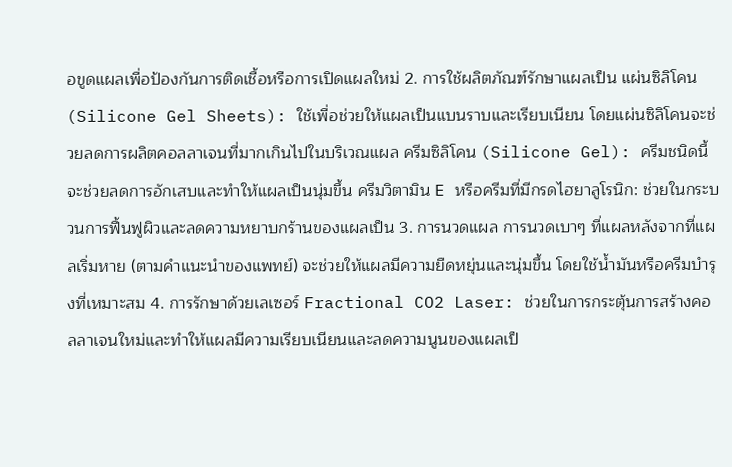อขูดแผลเพื่อป้องกันการติดเชื้อหรือการเปิดแผลใหม่ 2. การใช้ผลิตภัณฑ์รักษาแผลเป็น แผ่นซิลิโคน (Silicone Gel Sheets): ใช้เพื่อช่วยให้แผลเป็นแบนราบและเรียบเนียน โดยแผ่นซิลิโคนจะช่วยลดการผลิตคอลลาเจนที่มากเกินไปในบริเวณแผล ครีมซิลิโคน (Silicone Gel): ครีมชนิดนี้จะช่วยลดการอักเสบและทำให้แผลเป็นนุ่มขึ้น ครีมวิตามิน E หรือครีมที่มีกรดไฮยาลูโรนิก: ช่วยในกระบวนการฟื้นฟูผิวและลดความหยาบกร้านของแผลเป็น 3. การนวดแผล การนวดเบาๆ ที่แผลหลังจากที่แผลเริ่มหาย (ตามคำแนะนำของแพทย์) จะช่วยให้แผลมีความยืดหยุ่นและนุ่มขึ้น โดยใช้น้ำมันหรือครีมบำรุงที่เหมาะสม 4. การรักษาด้วยเลเซอร์ Fractional CO2 Laser: ช่วยในการกระตุ้นการสร้างคอลลาเจนใหม่และทำให้แผลมีความเรียบเนียนและลดความนูนของแผลเป็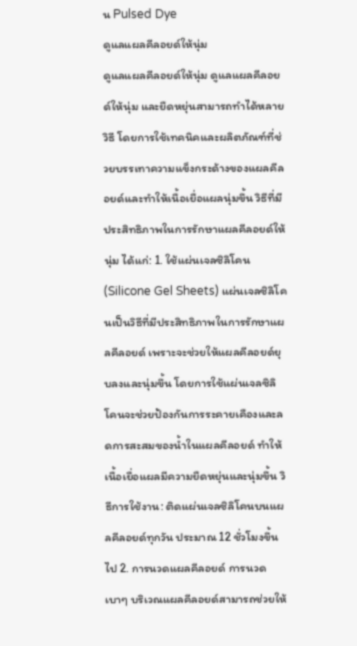น Pulsed Dye
ดูแลแผลคีลอยด์ให้นุ่ม
ดูแลแผลคีลอยด์ให้นุ่ม ดูแลแผลคีลอยด์ให้นุ่ม และยืดหยุ่นสามารถทำได้หลายวิธี โดยการใช้เทคนิคและผลิตภัณฑ์ที่ช่วยบรรเทาความแข็งกระด้างของแผลคีลอยด์และทำให้เนื้อเยื่อแผลนุ่มขึ้น วิธีที่มีประสิทธิภาพในการรักษาแผลคีลอยด์ให้นุ่ม ได้แก่: 1. ใช้แผ่นเจลซิลิโคน (Silicone Gel Sheets) แผ่นเจลซิลิโคนเป็นวิธีที่มีประสิทธิภาพในการรักษาแผลคีลอยด์ เพราะจะช่วยให้แผลคีลอยด์ยุบลงและนุ่มขึ้น โดยการใช้แผ่นเจลซิลิโคนจะช่วยป้องกันการระคายเคืองและลดการสะสมของน้ำในแผลคีลอยด์ ทำให้เนื้อเยื่อแผลมีความยืดหยุ่นและนุ่มขึ้น วิธีการใช้งาน: ติดแผ่นเจลซิลิโคนบนแผลคีลอยด์ทุกวัน ประมาณ 12 ชั่วโมงขึ้นไป 2. การนวดแผลคีลอยด์ การนวดเบาๆ บริเวณแผลคีลอยด์สามารถช่วยให้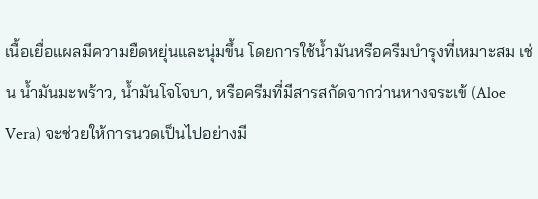เนื้อเยื่อแผลมีความยืดหยุ่นและนุ่มขึ้น โดยการใช้น้ำมันหรือครีมบำรุงที่เหมาะสม เช่น น้ำมันมะพร้าว, น้ำมันโจโจบา, หรือครีมที่มีสารสกัดจากว่านหางจระเข้ (Aloe Vera) จะช่วยให้การนวดเป็นไปอย่างมี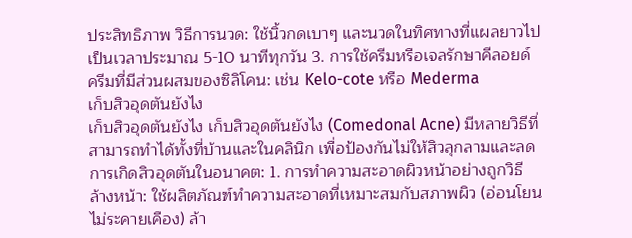ประสิทธิภาพ วิธีการนวด: ใช้นิ้วกดเบาๆ และนวดในทิศทางที่แผลยาวไปเป็นเวลาประมาณ 5-10 นาทีทุกวัน 3. การใช้ครีมหรือเจลรักษาคีลอยด์ ครีมที่มีส่วนผสมของซิลิโคน: เช่น Kelo-cote หรือ Mederma
เก็บสิวอุดตันยังไง
เก็บสิวอุดตันยังไง เก็บสิวอุดตันยังไง (Comedonal Acne) มีหลายวิธีที่สามารถทำได้ทั้งที่บ้านและในคลินิก เพื่อป้องกันไม่ให้สิวลุกลามและลดการเกิดสิวอุดตันในอนาคต: 1. การทำความสะอาดผิวหน้าอย่างถูกวิธี ล้างหน้า: ใช้ผลิตภัณฑ์ทำความสะอาดที่เหมาะสมกับสภาพผิว (อ่อนโยน ไม่ระคายเคือง) ล้า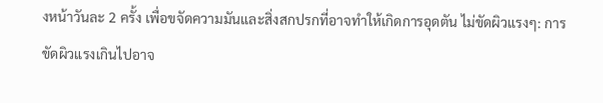งหน้าวันละ 2 ครั้ง เพื่อขจัดความมันและสิ่งสกปรกที่อาจทำให้เกิดการอุดตัน ไม่ขัดผิวแรงๆ: การขัดผิวแรงเกินไปอาจ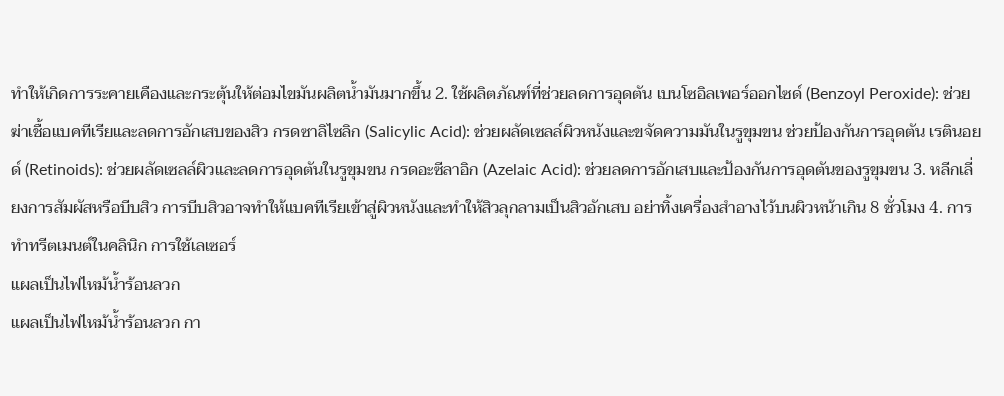ทำให้เกิดการระคายเคืองและกระตุ้นให้ต่อมไขมันผลิตน้ำมันมากขึ้น 2. ใช้ผลิตภัณฑ์ที่ช่วยลดการอุดตัน เบนโซอิลเพอร์ออกไซด์ (Benzoyl Peroxide): ช่วยฆ่าเชื้อแบคทีเรียและลดการอักเสบของสิว กรดซาลิไซลิก (Salicylic Acid): ช่วยผลัดเซลล์ผิวหนังและขจัดความมันในรูขุมขน ช่วยป้องกันการอุดตัน เรตินอยด์ (Retinoids): ช่วยผลัดเซลล์ผิวและลดการอุดตันในรูขุมขน กรดอะซีลาอิก (Azelaic Acid): ช่วยลดการอักเสบและป้องกันการอุดตันของรูขุมขน 3. หลีกเลี่ยงการสัมผัสหรือบีบสิว การบีบสิวอาจทำให้แบคทีเรียเข้าสู่ผิวหนังและทำให้สิวลุกลามเป็นสิวอักเสบ อย่าทิ้งเครื่องสำอางไว้บนผิวหน้าเกิน 8 ชั่วโมง 4. การทำทรีตเมนต์ในคลินิก การใช้เลเซอร์
แผลเป็นไฟไหม้น้ำร้อนลวก
แผลเป็นไฟไหม้น้ำร้อนลวก กา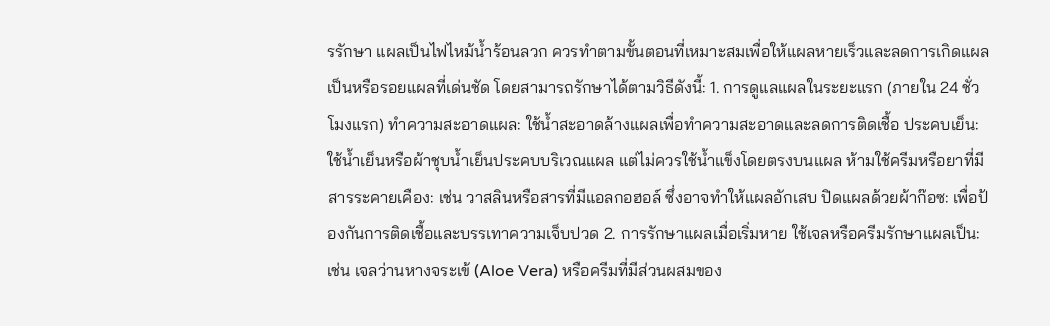รรักษา แผลเป็นไฟไหม้น้ำร้อนลวก ควรทำตามขั้นตอนที่เหมาะสมเพื่อให้แผลหายเร็วและลดการเกิดแผลเป็นหรือรอยแผลที่เด่นชัด โดยสามารถรักษาได้ตามวิธีดังนี้: 1. การดูแลแผลในระยะแรก (ภายใน 24 ชั่วโมงแรก) ทำความสะอาดแผล: ใช้น้ำสะอาดล้างแผลเพื่อทำความสะอาดและลดการติดเชื้อ ประคบเย็น: ใช้น้ำเย็นหรือผ้าชุบน้ำเย็นประคบบริเวณแผล แต่ไม่ควรใช้น้ำแข็งโดยตรงบนแผล ห้ามใช้ครีมหรือยาที่มีสารระคายเคือง: เช่น วาสลินหรือสารที่มีแอลกอฮอล์ ซึ่งอาจทำให้แผลอักเสบ ปิดแผลด้วยผ้าก๊อซ: เพื่อป้องกันการติดเชื้อและบรรเทาความเจ็บปวด 2. การรักษาแผลเมื่อเริ่มหาย ใช้เจลหรือครีมรักษาแผลเป็น: เช่น เจลว่านหางจระเข้ (Aloe Vera) หรือครีมที่มีส่วนผสมของ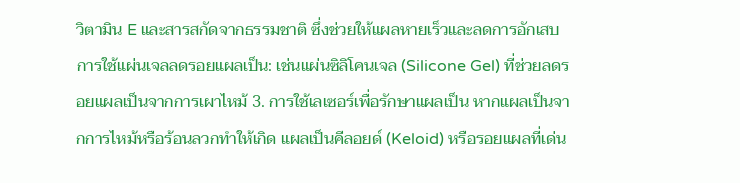วิตามิน E และสารสกัดจากธรรมชาติ ซึ่งช่วยให้แผลหายเร็วและลดการอักเสบ การใช้แผ่นเจลลดรอยแผลเป็น: เช่นแผ่นซิลิโคนเจล (Silicone Gel) ที่ช่วยลดรอยแผลเป็นจากการเผาไหม้ 3. การใช้เลเซอร์เพื่อรักษาแผลเป็น หากแผลเป็นจากการไหม้หรือร้อนลวกทำให้เกิด แผลเป็นคีลอยด์ (Keloid) หรือรอยแผลที่เด่น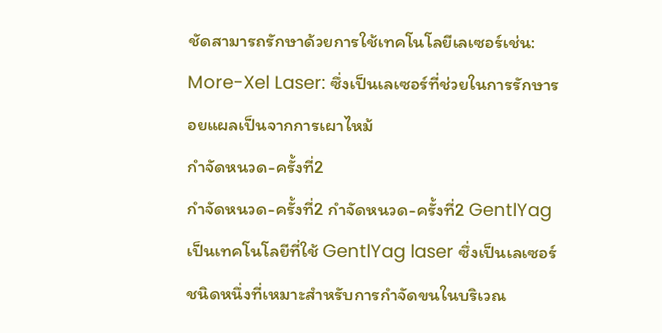ชัดสามารถรักษาด้วยการใช้เทคโนโลยีเลเซอร์เช่น: More-Xel Laser: ซึ่งเป็นเลเซอร์ที่ช่วยในการรักษารอยแผลเป็นจากการเผาไหม้
กำจัดหนวด-ครั้งที่2
กำจัดหนวด-ครั้งที่2 กำจัดหนวด-ครั้งที่2 GentlYag เป็นเทคโนโลยีที่ใช้ GentlYag laser ซึ่งเป็นเลเซอร์ชนิดหนึ่งที่เหมาะสำหรับการกำจัดขนในบริเวณ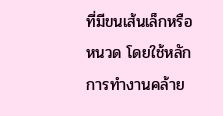ที่มีขนเส้นเล็กหรือหนวด โดยใช้หลักการทำงานคล้าย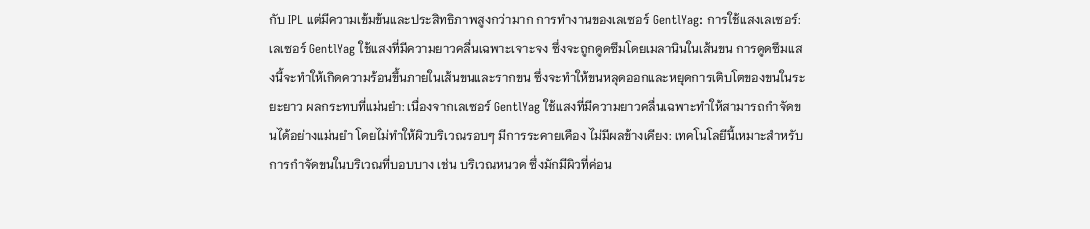กับ IPL แต่มีความเข้มข้นและประสิทธิภาพสูงกว่ามาก การทำงานของเลเซอร์ GentlYag: การใช้แสงเลเซอร์: เลเซอร์ GentlYag ใช้แสงที่มีความยาวคลื่นเฉพาะเจาะจง ซึ่งจะถูกดูดซึมโดยเมลานินในเส้นขน การดูดซึมแสงนี้จะทำให้เกิดความร้อนขึ้นภายในเส้นขนและรากขน ซึ่งจะทำให้ขนหลุดออกและหยุดการเติบโตของขนในระยะยาว ผลกระทบที่แม่นยำ: เนื่องจากเลเซอร์ GentlYag ใช้แสงที่มีความยาวคลื่นเฉพาะทำให้สามารถกำจัดขนได้อย่างแม่นยำ โดยไม่ทำให้ผิวบริเวณรอบๆ มีการระคายเคือง ไม่มีผลข้างเคียง: เทคโนโลยีนี้เหมาะสำหรับการกำจัดขนในบริเวณที่บอบบาง เช่น บริเวณหนวด ซึ่งมักมีผิวที่ค่อน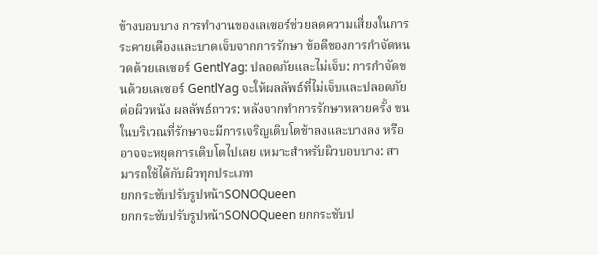ข้างบอบบาง การทำงานของเลเซอร์ช่วยลดความเสี่ยงในการระคายเคืองและบาดเจ็บจากการรักษา ข้อดีของการกำจัดหนวดด้วยเลเซอร์ GentlYag: ปลอดภัยและไม่เจ็บ: การกำจัดขนด้วยเลเซอร์ GentlYag จะให้ผลลัพธ์ที่ไม่เจ็บและปลอดภัยต่อผิวหนัง ผลลัพธ์ถาวร: หลังจากทำการรักษาหลายครั้ง ขนในบริเวณที่รักษาจะมีการเจริญเติบโตช้าลงและบางลง หรืออาจจะหยุดการเติบโตไปเลย เหมาะสำหรับผิวบอบบาง: สามารถใช้ได้กับผิวทุกประเภท
ยกกระชับปรับรูปหน้าSONOQueen
ยกกระชับปรับรูปหน้าSONOQueen ยกกระชับป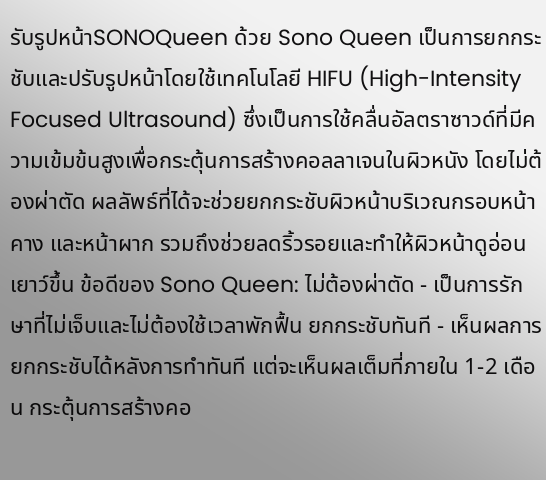รับรูปหน้าSONOQueen ด้วย Sono Queen เป็นการยกกระชับและปรับรูปหน้าโดยใช้เทคโนโลยี HIFU (High-Intensity Focused Ultrasound) ซึ่งเป็นการใช้คลื่นอัลตราซาวด์ที่มีความเข้มข้นสูงเพื่อกระตุ้นการสร้างคอลลาเจนในผิวหนัง โดยไม่ต้องผ่าตัด ผลลัพธ์ที่ได้จะช่วยยกกระชับผิวหน้าบริเวณกรอบหน้า คาง และหน้าผาก รวมถึงช่วยลดริ้วรอยและทำให้ผิวหน้าดูอ่อนเยาว์ขึ้น ข้อดีของ Sono Queen: ไม่ต้องผ่าตัด - เป็นการรักษาที่ไม่เจ็บและไม่ต้องใช้เวลาพักฟื้น ยกกระชับทันที - เห็นผลการยกกระชับได้หลังการทำทันที แต่จะเห็นผลเต็มที่ภายใน 1-2 เดือน กระตุ้นการสร้างคอ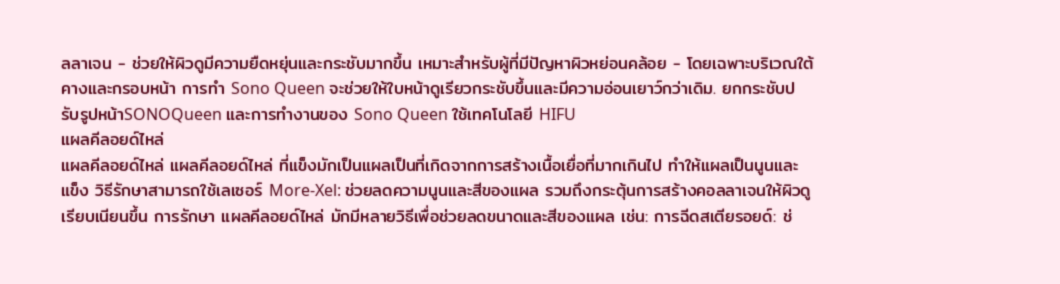ลลาเจน - ช่วยให้ผิวดูมีความยืดหยุ่นและกระชับมากขึ้น เหมาะสำหรับผู้ที่มีปัญหาผิวหย่อนคล้อย - โดยเฉพาะบริเวณใต้คางและกรอบหน้า การทำ Sono Queen จะช่วยให้ใบหน้าดูเรียวกระชับขึ้นและมีความอ่อนเยาว์กว่าเดิม. ยกกระชับปรับรูปหน้าSONOQueen และการทำงานของ Sono Queen ใช้เทคโนโลยี HIFU
แผลคีลอยด์ไหล่
แผลคีลอยด์ไหล่ แผลคีลอยด์ไหล่ ที่แข็งมักเป็นแผลเป็นที่เกิดจากการสร้างเนื้อเยื่อที่มากเกินไป ทำให้แผลเป็นนูนและแข็ง วิธีรักษาสามารถใช้เลเซอร์ More-Xel: ช่วยลดความนูนและสีของแผล รวมถึงกระตุ้นการสร้างคอลลาเจนให้ผิวดูเรียบเนียนขึ้น การรักษา แผลคีลอยด์ไหล่ มักมีหลายวิธีเพื่อช่วยลดขนาดและสีของแผล เช่น: การฉีดสเตียรอยด์: ช่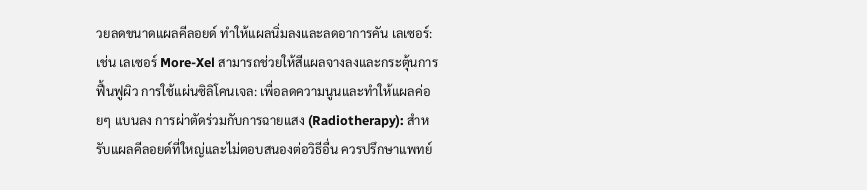วยลดขนาดแผลคีลอยด์ ทำให้แผลนิ่มลงและลดอาการคัน เลเซอร์: เช่น เลเซอร์ More-Xel สามารถช่วยให้สีแผลจางลงและกระตุ้นการฟื้นฟูผิว การใช้แผ่นซิลิโคนเจล: เพื่อลดความนูนและทำให้แผลค่อยๆ แบนลง การผ่าตัดร่วมกับการฉายแสง (Radiotherapy): สำหรับแผลคีลอยด์ที่ใหญ่และไม่ตอบสนองต่อวิธีอื่น ควรปรึกษาแพทย์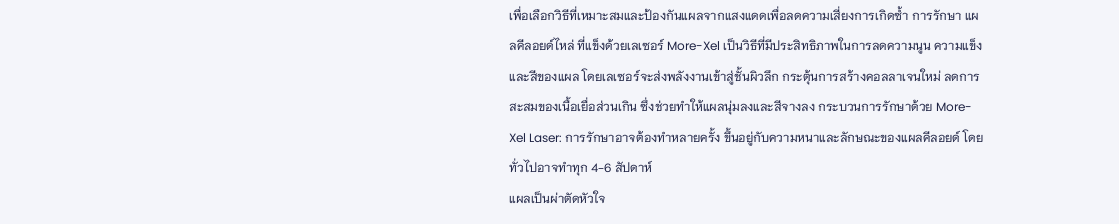เพื่อเลือกวิธีที่เหมาะสมและป้องกันแผลจากแสงแดดเพื่อลดความเสี่ยงการเกิดซ้ำ การรักษา แผลคีลอยด์ไหล่ ที่แข็งด้วยเลเซอร์ More-Xel เป็นวิธีที่มีประสิทธิภาพในการลดความนูน ความแข็ง และสีของแผล โดยเลเซอร์จะส่งพลังงานเข้าสู่ชั้นผิวลึก กระตุ้นการสร้างคอลลาเจนใหม่ ลดการสะสมของเนื้อเยื่อส่วนเกิน ซึ่งช่วยทำให้แผลนุ่มลงและสีจางลง กระบวนการรักษาด้วย More-Xel Laser: การรักษาอาจต้องทำหลายครั้ง ขึ้นอยู่กับความหนาและลักษณะของแผลคีลอยด์ โดยทั่วไปอาจทำทุก 4-6 สัปดาห์
แผลเป็นผ่าตัดหัวใจ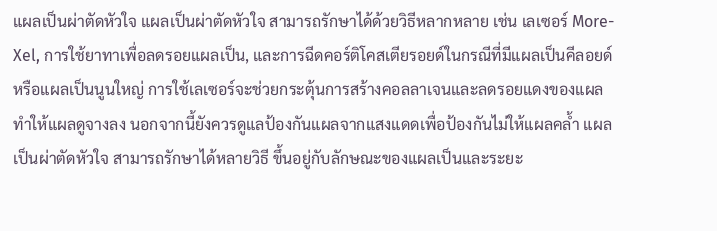แผลเป็นผ่าตัดหัวใจ แผลเป็นผ่าตัดหัวใจ สามารถรักษาได้ด้วยวิธีหลากหลาย เช่น เลเซอร์ More-Xel, การใช้ยาทาเพื่อลดรอยแผลเป็น, และการฉีดคอร์ติโคสเตียรอยด์ในกรณีที่มีแผลเป็นคีลอยด์หรือแผลเป็นนูนใหญ่ การใช้เลเซอร์จะช่วยกระตุ้นการสร้างคอลลาเจนและลดรอยแดงของแผล ทำให้แผลดูจางลง นอกจากนี้ยังควรดูแลป้องกันแผลจากแสงแดดเพื่อป้องกันไม่ให้แผลคล้ำ แผลเป็นผ่าตัดหัวใจ สามารถรักษาได้หลายวิธี ขึ้นอยู่กับลักษณะของแผลเป็นและระยะ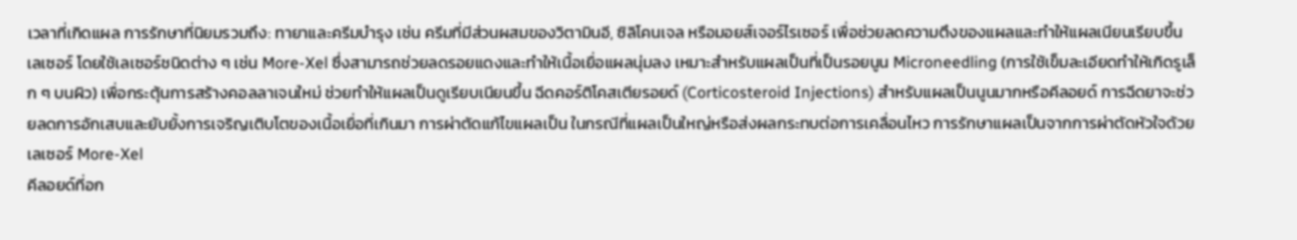เวลาที่เกิดแผล การรักษาที่นิยมรวมถึง: ทายาและครีมบำรุง เช่น ครีมที่มีส่วนผสมของวิตามินอี, ซิลิโคนเจล หรือมอยส์เจอร์ไรเซอร์ เพื่อช่วยลดความตึงของแผลและทำให้แผลเนียนเรียบขึ้น เลเซอร์ โดยใช้เลเซอร์ชนิดต่าง ๆ เช่น More-Xel ซึ่งสามารถช่วยลดรอยแดงและทำให้เนื้อเยื่อแผลนุ่มลง เหมาะสำหรับแผลเป็นที่เป็นรอยนูน Microneedling (การใช้เข็มละเอียดทำให้เกิดรูเล็ก ๆ บนผิว) เพื่อกระตุ้นการสร้างคอลลาเจนใหม่ ช่วยทำให้แผลเป็นดูเรียบเนียนขึ้น ฉีดคอร์ติโคสเตียรอยด์ (Corticosteroid Injections) สำหรับแผลเป็นนูนมากหรือคีลอยด์ การฉีดยาจะช่วยลดการอักเสบและยับยั้งการเจริญเติบโตของเนื้อเยื่อที่เกินมา การผ่าตัดแก้ไขแผลเป็น ในกรณีที่แผลเป็นใหญ่หรือส่งผลกระทบต่อการเคลื่อนไหว การรักษาแผลเป็นจากการผ่าตัดหัวใจด้วยเลเซอร์ More-Xel
คีลอยด์ที่อก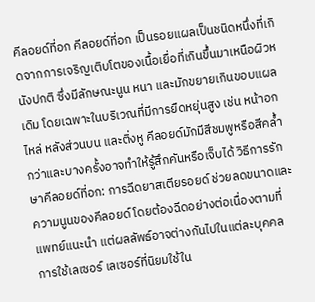คีลอยด์ที่อก คีลอยด์ที่อก เป็นรอยแผลเป็นชนิดหนึ่งที่เกิดจากการเจริญเติบโตของเนื้อเยื่อที่เกินขึ้นมาเหนือผิวหนังปกติ ซึ่งมีลักษณะนูน หนา และมักขยายเกินขอบแผลเดิม โดยเฉพาะในบริเวณที่มีการยืดหยุ่นสูง เช่น หน้าอก ไหล่ หลังส่วนบน และติ่งหู คีลอยด์มักมีสีชมพูหรือสีคล้ำกว่าและบางครั้งอาจทำให้รู้สึกคันหรือเจ็บได้ วิธีการรักษาคีลอยด์ที่อก: การฉีดยาสเตียรอยด์ ช่วยลดขนาดและความนูนของคีลอยด์ โดยต้องฉีดอย่างต่อเนื่องตามที่แพทย์แนะนำ แต่ผลลัพธ์อาจต่างกันไปในแต่ละบุคคล การใช้เลเซอร์ เลเซอร์ที่นิยมใช้ใน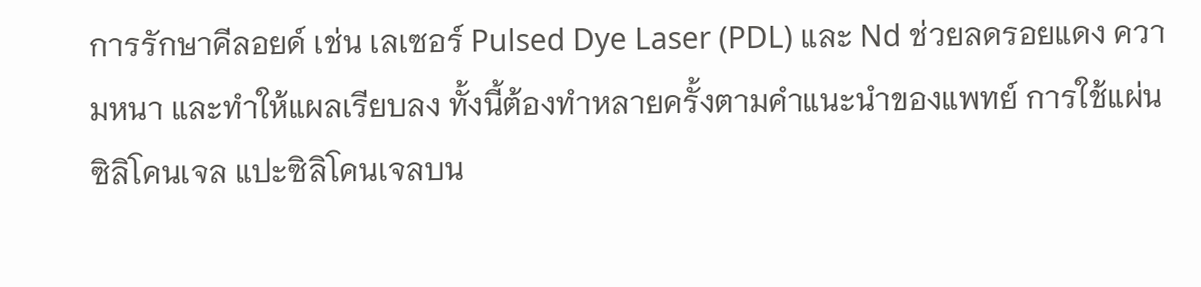การรักษาคีลอยด์ เช่น เลเซอร์ Pulsed Dye Laser (PDL) และ Nd ช่วยลดรอยแดง ความหนา และทำให้แผลเรียบลง ทั้งนี้ต้องทำหลายครั้งตามคำแนะนำของแพทย์ การใช้แผ่นซิลิโคนเจล แปะซิลิโคนเจลบน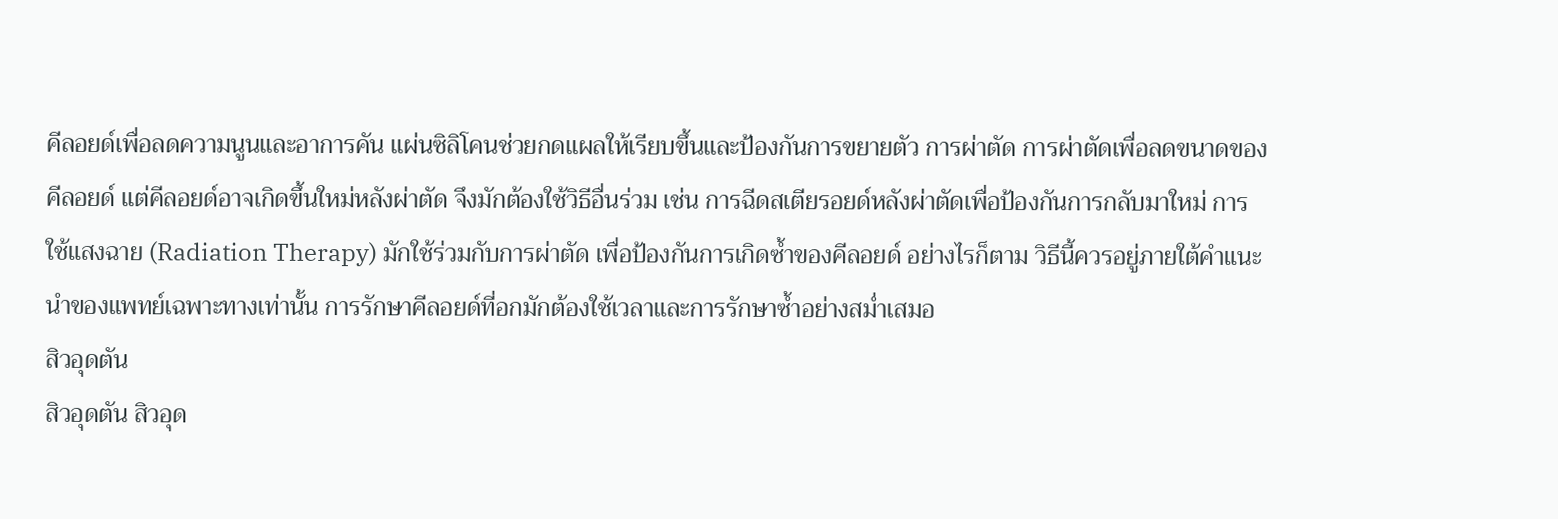คีลอยด์เพื่อลดความนูนและอาการคัน แผ่นซิลิโคนช่วยกดแผลให้เรียบขึ้นและป้องกันการขยายตัว การผ่าตัด การผ่าตัดเพื่อลดขนาดของคีลอยด์ แต่คีลอยด์อาจเกิดขึ้นใหม่หลังผ่าตัด จึงมักต้องใช้วิธีอื่นร่วม เช่น การฉีดสเตียรอยด์หลังผ่าตัดเพื่อป้องกันการกลับมาใหม่ การใช้แสงฉาย (Radiation Therapy) มักใช้ร่วมกับการผ่าตัด เพื่อป้องกันการเกิดซ้ำของคีลอยด์ อย่างไรก็ตาม วิธีนี้ควรอยู่ภายใต้คำแนะนำของแพทย์เฉพาะทางเท่านั้น การรักษาคีลอยด์ที่อกมักต้องใช้เวลาและการรักษาซ้ำอย่างสม่ำเสมอ
สิวอุดตัน
สิวอุดตัน สิวอุด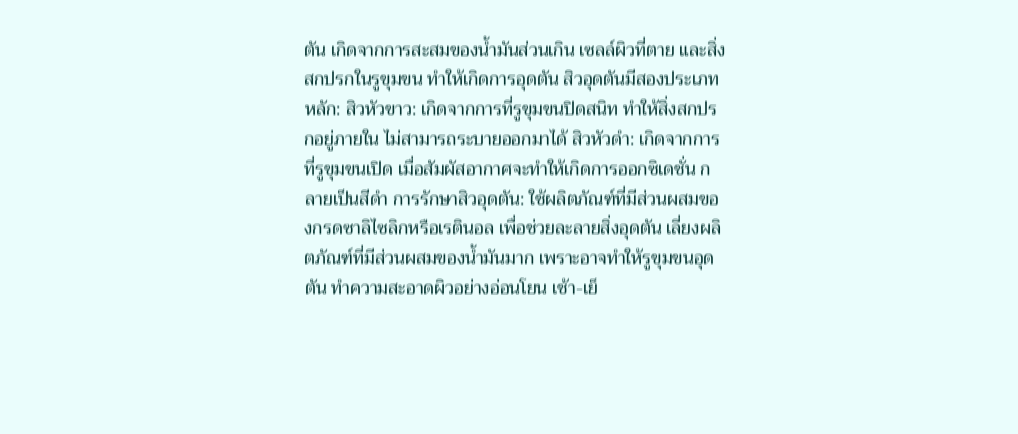ตัน เกิดจากการสะสมของน้ำมันส่วนเกิน เซลล์ผิวที่ตาย และสิ่งสกปรกในรูขุมขน ทำให้เกิดการอุดตัน สิวอุดตันมีสองประเภทหลัก: สิวหัวขาว: เกิดจากการที่รูขุมขนปิดสนิท ทำให้สิ่งสกปรกอยู่ภายใน ไม่สามารถระบายออกมาได้ สิวหัวดำ: เกิดจากการที่รูขุมขนเปิด เมื่อสัมผัสอากาศจะทำให้เกิดการออกซิเดชั่น กลายเป็นสีดำ การรักษาสิวอุดตัน: ใช้ผลิตภัณฑ์ที่มีส่วนผสมของกรดซาลิไซลิกหรือเรตินอล เพื่อช่วยละลายสิ่งอุดตัน เลี่ยงผลิตภัณฑ์ที่มีส่วนผสมของน้ำมันมาก เพราะอาจทำให้รูขุมขนอุดตัน ทำความสะอาดผิวอย่างอ่อนโยน เช้า-เย็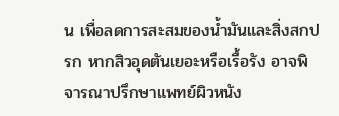น เพื่อลดการสะสมของน้ำมันและสิ่งสกปรก หากสิวอุดตันเยอะหรือเรื้อรัง อาจพิจารณาปรึกษาแพทย์ผิวหนัง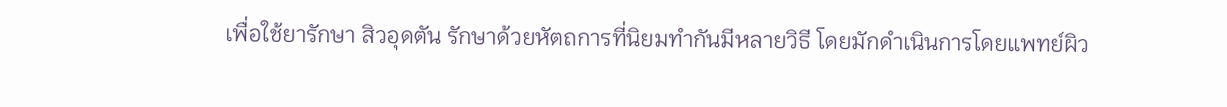เพื่อใช้ยารักษา สิวอุดตัน รักษาด้วยหัตถการที่นิยมทำกันมีหลายวิธี โดยมักดำเนินการโดยแพทย์ผิว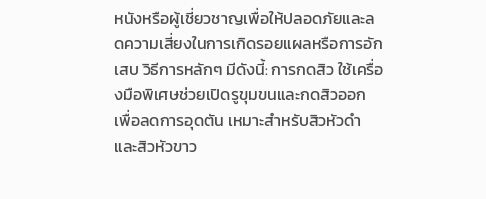หนังหรือผู้เชี่ยวชาญเพื่อให้ปลอดภัยและลดความเสี่ยงในการเกิดรอยแผลหรือการอักเสบ วิธีการหลักๆ มีดังนี้: การกดสิว ใช้เครื่องมือพิเศษช่วยเปิดรูขุมขนและกดสิวออก เพื่อลดการอุดตัน เหมาะสำหรับสิวหัวดำและสิวหัวขาว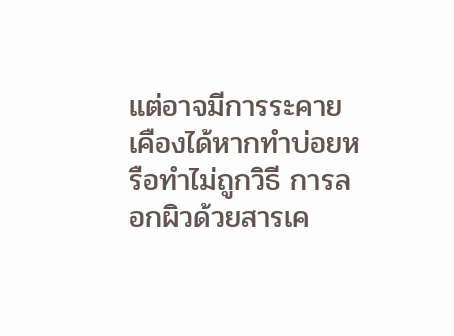แต่อาจมีการระคายเคืองได้หากทำบ่อยหรือทำไม่ถูกวิธี การลอกผิวด้วยสารเค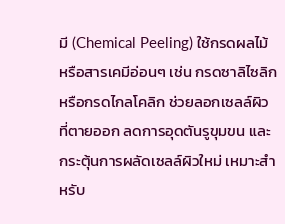มี (Chemical Peeling) ใช้กรดผลไม้หรือสารเคมีอ่อนๆ เช่น กรดซาลิไซลิกหรือกรดไกลโคลิก ช่วยลอกเซลล์ผิวที่ตายออก ลดการอุดตันรูขุมขน และกระตุ้นการผลัดเซลล์ผิวใหม่ เหมาะสำหรับ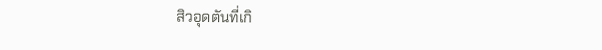สิวอุดตันที่เกิ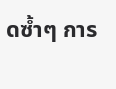ดซ้ำๆ การ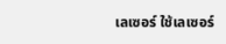เลเซอร์ ใช้เลเซอร์